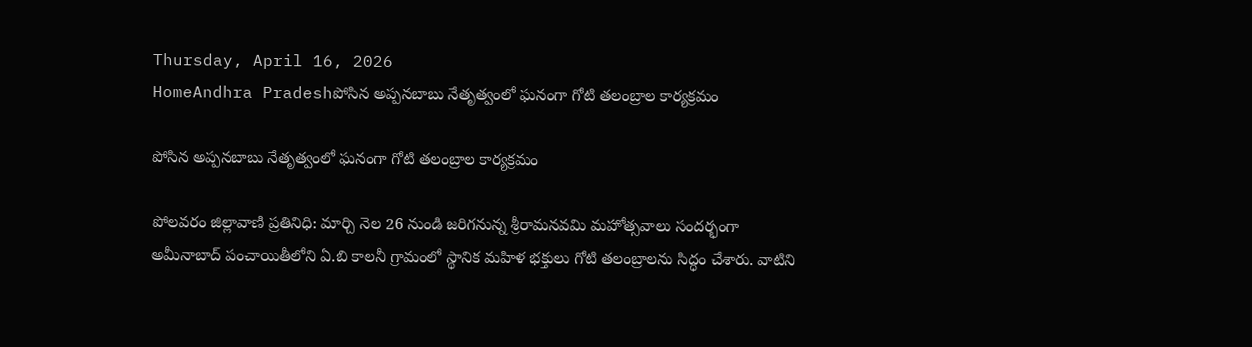Thursday, April 16, 2026
HomeAndhra Pradeshపోసిన అప్పనబాబు నేతృత్వంలో ఘనంగా గోటి తలంబ్రాల కార్యక్రమం

పోసిన అప్పనబాబు నేతృత్వంలో ఘనంగా గోటి తలంబ్రాల కార్యక్రమం

పోలవరం జిల్లావాణి ప్రతినిధి: మార్చి నెల 26 నుండి జరిగనున్న శ్రీరామనవమి మహోత్సవాలు సందర్భంగా అమీనాబాద్ పంచాయితీలోని ఏ.బి కాలనీ గ్రామంలో స్థానిక మహిళ భక్తులు గోటి తలంబ్రాలను సిద్ధం చేశారు. వాటిని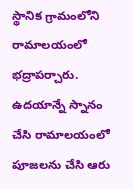స్థానిక గ్రామంలోని రామాలయంలో భద్రాపర్చారు. ఉదయాన్నే స్నానం చేసి రామాలయంలో పూజలను చేసి ఆరు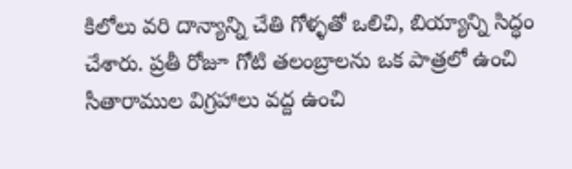కిలోలు వరి దాన్యాన్ని చేతి గోళ్ళతో ఒలిచి, బియ్యాన్ని సిద్ధం చేశారు. ప్రతీ రోజూ గోటి తలంబ్రాలను ఒక పాత్రలో ఉంచి సీతారాముల విగ్రహాలు వద్ద ఉంచి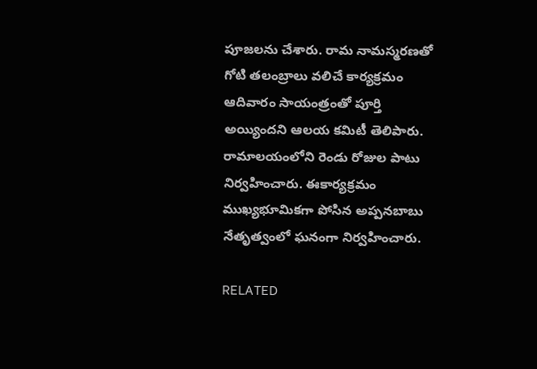పూజలను చేశారు. రామ నామస్మరణతో గోటి తలంబ్రాలు వలిచే కార్యక్రమం ఆదివారం సాయంత్రంతో పూర్తి అయ్యిందని ఆలయ కమిటీ తెలిపారు. రామాలయంలోని రెండు రోజుల పాటు నిర్వహించారు. ఈకార్యక్రమం ముఖ్యభూమికగా పోసిన అప్పనబాబు నేతృత్వంలో ఘనంగా నిర్వహించారు.

RELATED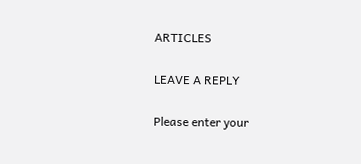ARTICLES

LEAVE A REPLY

Please enter your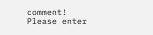comment!
Please enter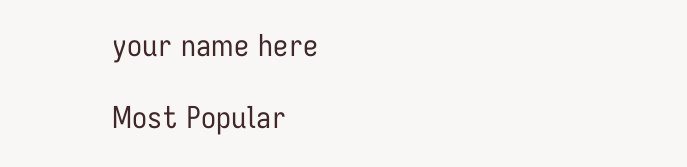your name here

Most Popular